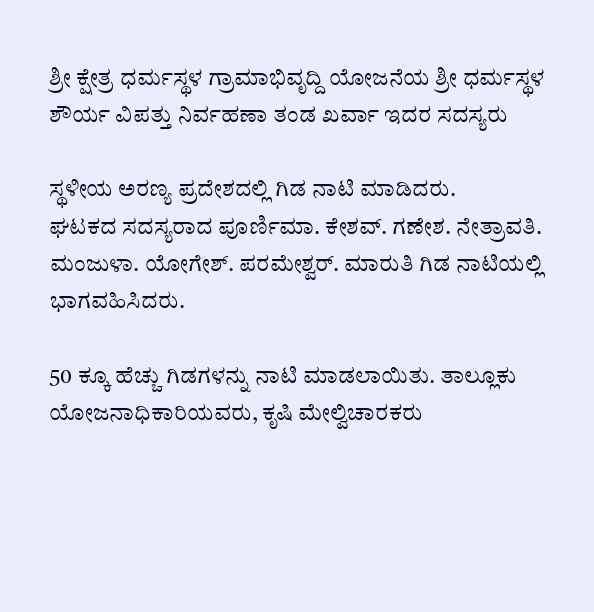ಶ್ರೀ ಕ್ಷೇತ್ರ ಧರ್ಮಸ್ಥಳ ಗ್ರಾಮಾಭಿವೃದ್ದಿ ಯೋಜನೆಯ ಶ್ರೀ ಧರ್ಮಸ್ಥಳ ಶೌರ್ಯ ವಿಪತ್ತು ನಿರ್ವಹಣಾ ತಂಡ ಖರ್ವಾ ಇದರ ಸದಸ್ಯರು

ಸ್ಥಳೀಯ ಅರಣ್ಯ ಪ್ರದೇಶದಲ್ಲಿ ಗಿಡ ನಾಟಿ ಮಾಡಿದರು.
ಘಟಕದ ಸದಸ್ಯರಾದ ಪೂರ್ಣಿಮಾ. ಕೇಶವ್. ಗಣೇಶ. ನೇತ್ರಾವತಿ. ಮಂಜುಳಾ. ಯೋಗೇಶ್. ಪರಮೇಶ್ವರ್. ಮಾರುತಿ ಗಿಡ ನಾಟಿಯಲ್ಲಿ ಭಾಗವಹಿಸಿದರು.

50 ಕ್ಕೂ ಹೆಚ್ಚು ಗಿಡಗಳನ್ನು ನಾಟಿ ಮಾಡಲಾಯಿತು. ತಾಲ್ಲೂಕು ಯೋಜನಾಧಿಕಾರಿಯವರು, ಕೃಷಿ ಮೇಲ್ವಿಚಾರಕರು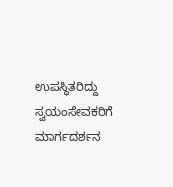ಉಪಸ್ಥಿತರಿದ್ದು ಸ್ವಯಂಸೇವಕರಿಗೆ ಮಾರ್ಗದರ್ಶನ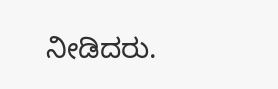ನೀಡಿದರು.